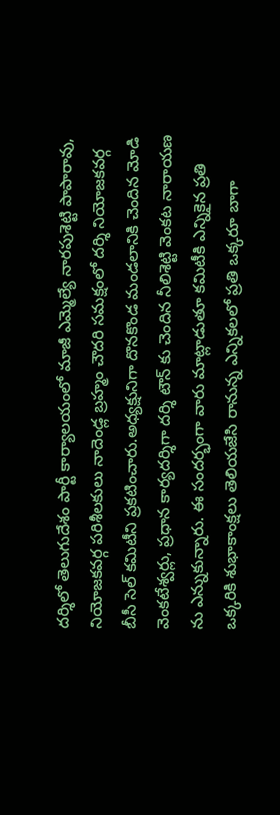దర్శిలో తెలుగుదేశం పార్టీ కార్యాలయంలో మాజీ ఎమ్మెల్యే నారపుశెట్టి పాపారావు, నియోజకవర్గ పరిశీలకులు నాదెండ్ల బ్రహ్మం చౌదరి సమక్షంలో దర్శి నియోజకవర్గ బీసీ సెల్ కమిటీని ప్రకటించారు.అధ్యక్షునిగా దొనకొండ మండలానికి చెందిన మోడి వెంకటేశ్వర్లు, ప్రధాన కార్యదర్శిగా దర్శి టౌన్ కు చెందిన నీలిశెట్టి వెంకట నారాయణ ను ఎన్నుకున్నారు. ఈ సందర్భంగా వారు మాట్లాడుతూ కమిటీకి ఎన్నికైన ప్రతి ఒక్కరికి శుభాకాంక్షలు తెలియజేసి రానున్న ఎన్నికలలో ప్రతి ఒక్కరూ బాగా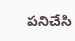పనిచేసి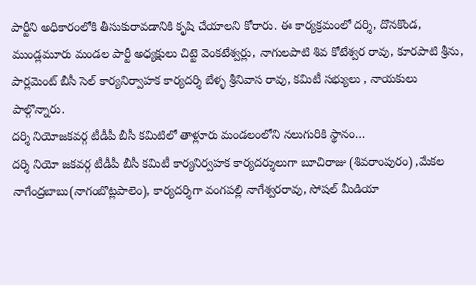పార్టీని అధికారంలోకి తీసుకురావడానికి కృషి చేయాలని కోరారు. ఈ కార్యక్రమంలో దర్శి, దొనకొండ, ముండ్లమూరు మండల పార్టీ అధ్యక్షులు చిట్టె వెంకటేశ్వర్లు, నాగులపాటి శివ కోటేశ్వర రావు, కూరపాటి శ్రీను, పార్లమెంట్ బీసీ సెల్ కార్యనిర్వాహక కార్యదర్శి బేళ్ళ శ్రీనివాస రావు, కమిటీ సభ్యులు , నాయకులు పాల్గొన్నారు.
దర్శి నియోజకవర్గ టీడీపీ బీసీ కమిటిలో తాళ్లూరు మండలంలోని నలుగురికి స్థానం…
దర్శి నియో జకవర్గ టీడీపీ బీసీ కమిటీ కార్యనిర్వహక కార్యదర్శులుగా బూచిరాజు (శివరాంపురం) ,మేకల నాగేంద్రబాబు(నాగంబొట్లపాలెం), కార్యదర్శిగా వంగపల్లి నాగేశ్వరరావు, సోషల్ మీడియా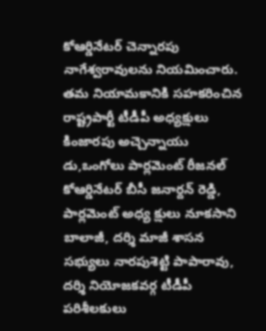కోఆర్డినేటర్ చెన్నారపు నాగేశ్వరావులను నియమించారు. తమ నియామకానికి సహకరించిన రాష్ట్రపార్టీ టీడీపీ అధ్యక్షులు కింజారపు అచ్చెన్నాయు డు,ఒంగోలు పార్లమెంట్ రీజనల్ కోఆర్డినేటర్ బీసీ జనార్దన్ రెడ్డి, పార్లమెంట్ అధ్య క్షులు నూకసాని బాలాజీ, దర్శి మాజీ శాసన సభ్యులు నారపుశెట్టి పాపారావు, దర్శి నియోజకవర్గ టీడీపీ పరిశీలకులు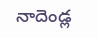నాదెండ్ల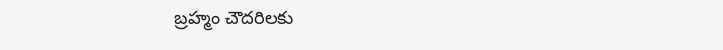బ్రహ్మం చౌదరిలకు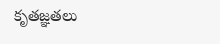కృతజ్ఞతలు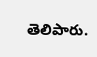తెలిపారు.